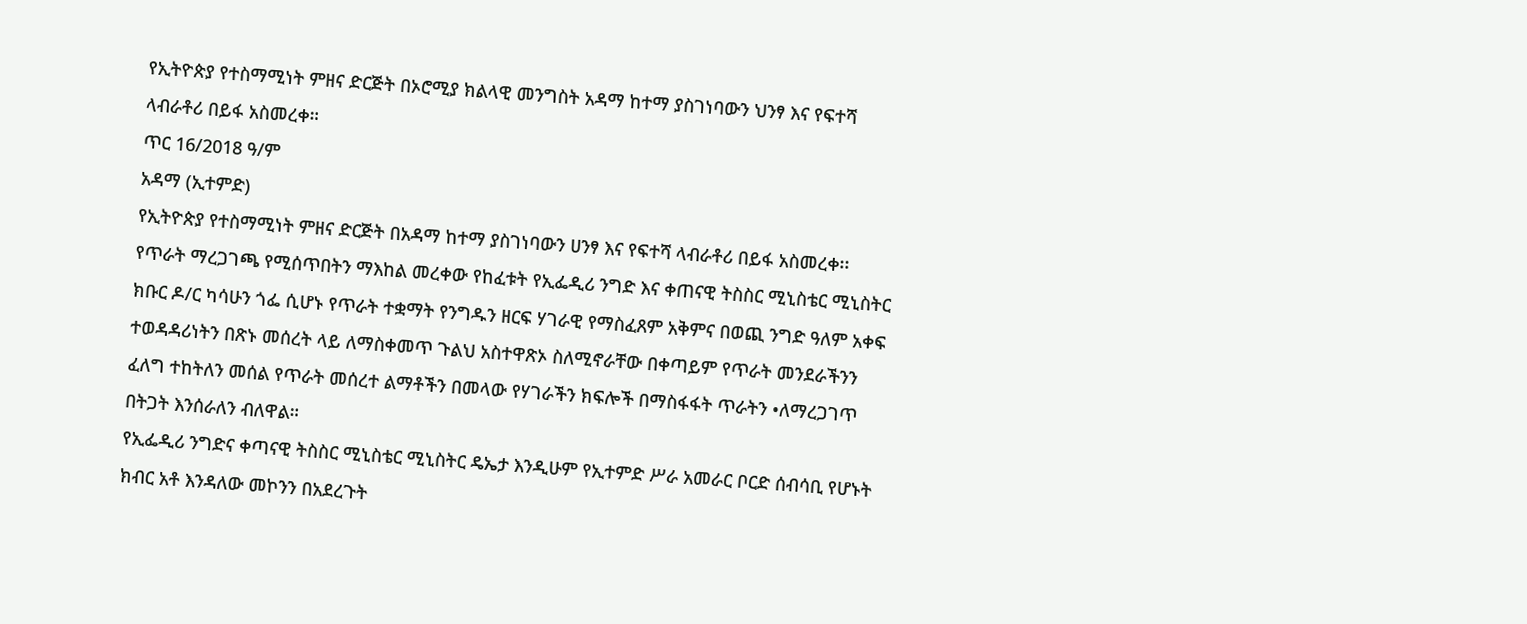የኢትዮጵያ የተስማሚነት ምዘና ድርጅት በኦሮሚያ ክልላዊ መንግስት አዳማ ከተማ ያስገነባውን ህንፃ እና የፍተሻ ላብራቶሪ በይፋ አስመረቀ።
ጥር 16/2018 ዓ/ም
አዳማ (ኢተምድ)
የኢትዮጵያ የተስማሚነት ምዘና ድርጅት በአዳማ ከተማ ያስገነባውን ሀንፃ እና የፍተሻ ላብራቶሪ በይፋ አስመረቀ፡፡
የጥራት ማረጋገጫ የሚሰጥበትን ማእከል መረቀው የከፈቱት የኢፌዲሪ ንግድ እና ቀጠናዊ ትስስር ሚኒስቴር ሚኒስትር ክቡር ዶ/ር ካሳሁን ጎፌ ሲሆኑ የጥራት ተቋማት የንግዱን ዘርፍ ሃገራዊ የማስፈጸም አቅምና በወጪ ንግድ ዓለም አቀፍ ተወዳዳሪነትን በጽኑ መሰረት ላይ ለማስቀመጥ ጉልህ አስተዋጽኦ ስለሚኖራቸው በቀጣይም የጥራት መንደራችንን ፈለግ ተከትለን መሰል የጥራት መሰረተ ልማቶችን በመላው የሃገራችን ክፍሎች በማስፋፋት ጥራትን •ለማረጋገጥ በትጋት እንሰራለን ብለዋል።
የኢፌዲሪ ንግድና ቀጣናዊ ትስስር ሚኒስቴር ሚኒስትር ዴኤታ እንዲሁም የኢተምድ ሥራ አመራር ቦርድ ሰብሳቢ የሆኑት ክብር አቶ እንዳለው መኮንን በአደረጉት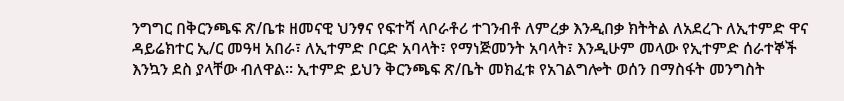ንግግር በቅርንጫፍ ጽ/ቤቱ ዘመናዊ ህንፃና የፍተሻ ላቦራቶሪ ተገንብቶ ለምረቃ እንዲበቃ ክትትል ለአደረጉ ለኢተምድ ዋና ዳይሬክተር ኢ/ር መዓዛ አበራ፣ ለኢተምድ ቦርድ አባላት፣ የማነጅመንት አባላት፣ እንዲሁም መላው የኢተምድ ሰራተኞች እንኳን ደስ ያላቸው ብለዋል። ኢተምድ ይህን ቅርንጫፍ ጽ/ቤት መክፈቱ የአገልግሎት ወሰን በማስፋት መንግስት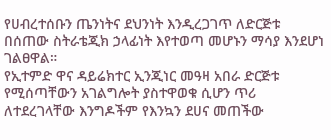የሀብረተሰቡን ጤንነትና ደህንነት እንዲረጋገጥ ለድርጅቱ በሰጠው ስትራቴጂክ ኃላፊነት እየተወጣ መሆኑን ማሳያ እንደሆነ ገልፀዋል።
የኢተምድ ዋና ዳይሬክተር ኢንጂነር መዓዛ አበራ ድርጅቱ የሚሰጣቸውን አገልግሎት ያስተዋወቁ ሲሆን ጥሪ ለተደረገላቸው እንግዶችም የእንኳን ደሀና መጠችው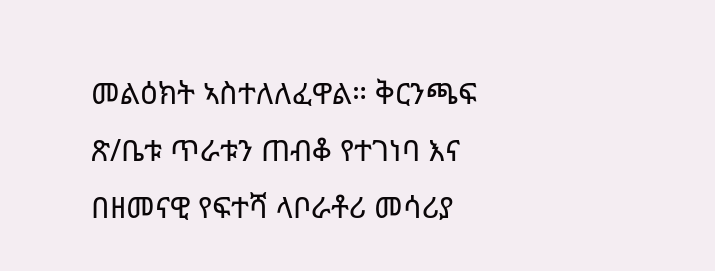መልዕክት ኣስተለለፈዋል። ቅርንጫፍ ጽ/ቤቱ ጥራቱን ጠብቆ የተገነባ እና በዘመናዊ የፍተሻ ላቦራቶሪ መሳሪያ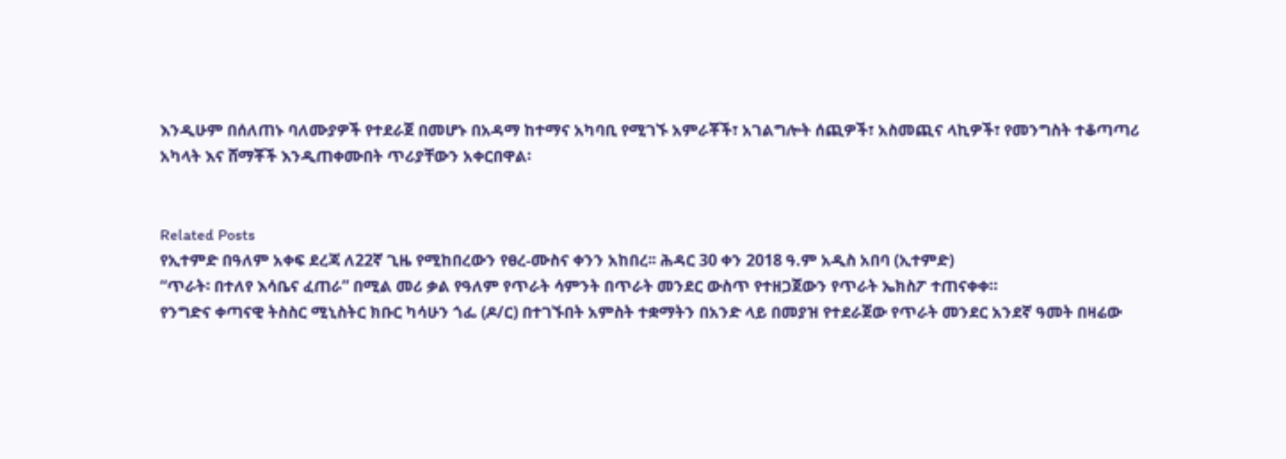እንዲሁም በሰለጠኑ ባለሙያዎች የተደራጀ በመሆኑ በአዳማ ከተማና አካባቢ የሚገኙ አምራቾች፣ አገልግሎት ሰጪዎች፣ አስመጪና ላኪዎች፣ የመንግስት ተቆጣጣሪ አካላት እና ሸማቾች እንዲጠቀሙበት ጥሪያቸውን አቀርበዋል፡


Related Posts
የኢተምድ በዓለም አቀፍ ደረጃ ለ22ኛ ጊዜ የሚከበረውን የፀረ-ሙስና ቀንን አከበረ፡፡ ሕዳር 30 ቀን 2018 ዓ.ም አዲስ አበባ (ኢተምድ)
“ጥራት፡ በተለየ እሳቤና ፈጠራ” በሚል መሪ ቃል የዓለም የጥራት ሳምንት በጥራት መንደር ውስጥ የተዘጋጀውን የጥራት ኤክስፖ ተጠናቀቀ።
የንግድና ቀጣናዊ ትስስር ሚኒስትር ክቡር ካሳሁን ጎፌ (ዶ/ር) በተገኙበት አምስት ተቋማትን በአንድ ላይ በመያዝ የተደራጀው የጥራት መንደር አንደኛ ዓመት በዛሬው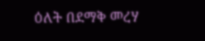ዕለት በደማቅ መረሃ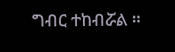ግብር ተከብሯል ።